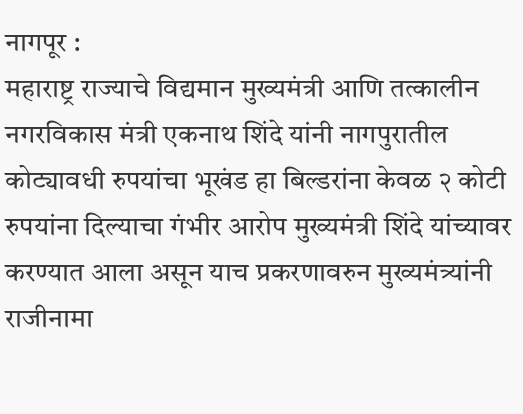नागपूर :
महाराष्ट्र राज्याचे विद्यमान मुख्यमंत्री आणि तत्कालीन नगरविकास मंत्री एकनाथ शिंदे यांनी नागपुरातील कोट्यावधी रुपयांचा भूखंड हा बिल्डरांना केवळ २ कोटी रुपयांना दिल्याचा गंभीर आरोप मुख्यमंत्री शिंदे यांच्यावर करण्यात आला असून याच प्रकरणावरुन मुख्यमंत्र्यांनी राजीनामा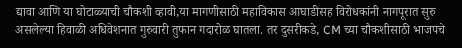द्यावा आणि या घोटाळ्याची चौकशी व्हावी,या मागणीसाठी महाविकास आघाडीसह विरोधकांनी नागपूरात सुरु असलेल्या हिवाळी अधिवेशनात गुरुवारी तुफान गदारोळ घातला. तर दुसरीकडे, CM च्या चौकशीसाठी भाजपचे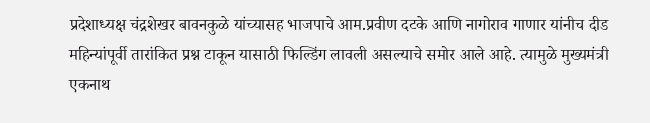प्रदेशाध्यक्ष चंद्रशेखर बावनकुळे यांच्यासह भाजपाचे आम.प्रवीण दटके आणि नागोराव गाणार यांनीच दीड महिन्यांपूर्वी तारांकित प्रश्न टाकून यासाठी फिल्डिंग लावली असल्याचे समोर आले आहे. त्यामुळे मुख्यमंत्री एकनाथ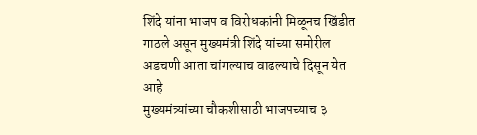शिंदे यांना भाजप व विरोधकांनी मिळूनच खिंडीत गाठले असून मुख्यमंत्री शिंदे यांच्या समोरील अडचणी आता चांगल्याच वाढल्याचे दिसून येत आहे
मुख्यमंत्र्यांच्या चौकशीसाठी भाजपच्याच ३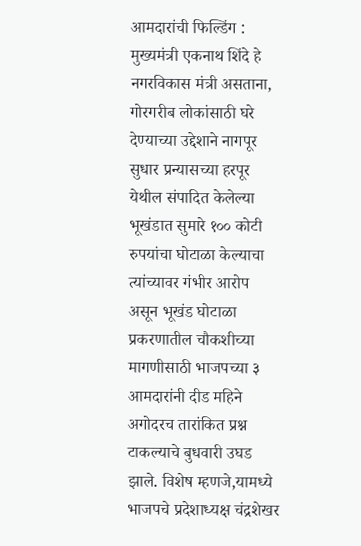आमदारांची फिल्डिंग :
मुख्यमंत्री एकनाथ शिंदे हे नगरविकास मंत्री असताना, गोरगरीब लोकांसाठी घरे देण्याच्या उद्देशाने नागपूर सुधार प्रन्यासच्या हरपूर येथील संपादित केलेल्या भूखंडात सुमारे १०० कोटी रुपयांचा घोटाळा केल्याचा त्यांच्यावर गंभीर आरोप असून भूखंड घोटाळा प्रकरणातील चौकशीच्या मागणीसाठी भाजपच्या ३ आमदारांनी दीड महिने अगोदरच तारांकित प्रश्न टाकल्याचे बुधवारी उघड झाले. विशेष म्हणजे,यामध्ये भाजपचे प्रदेशाध्यक्ष चंद्रशेखर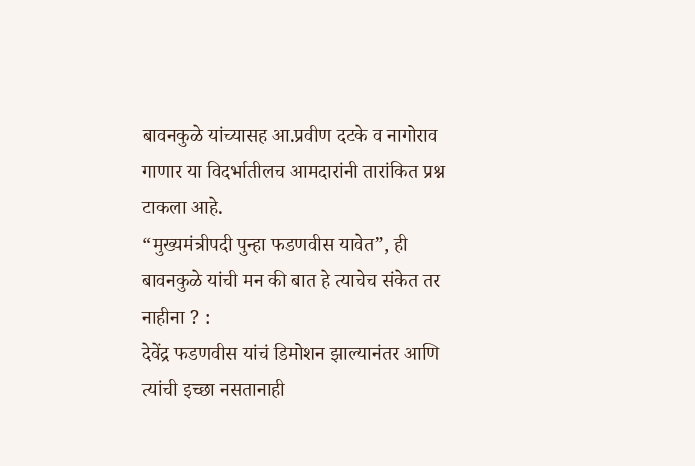बावनकुळे यांच्यासह आ.प्रवीण दटके व नागोराव गाणार या विदर्भातीलच आमदारांनी तारांकित प्रश्न टाकला आहे.
“मुख्यमंत्रीपदी पुन्हा फडणवीस यावेत”, ही बावनकुळे यांची मन की बात हे त्याचेच संकेत तर नाहीना ? :
देवेंद्र फडणवीस यांचं डिमोशन झाल्यानंतर आणि त्यांची इच्छा नसतानाही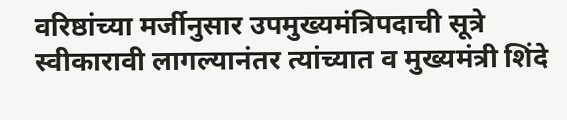वरिष्ठांच्या मर्जीनुसार उपमुख्यमंत्रिपदाची सूत्रे स्वीकारावी लागल्यानंतर त्यांच्यात व मुख्यमंत्री शिंदे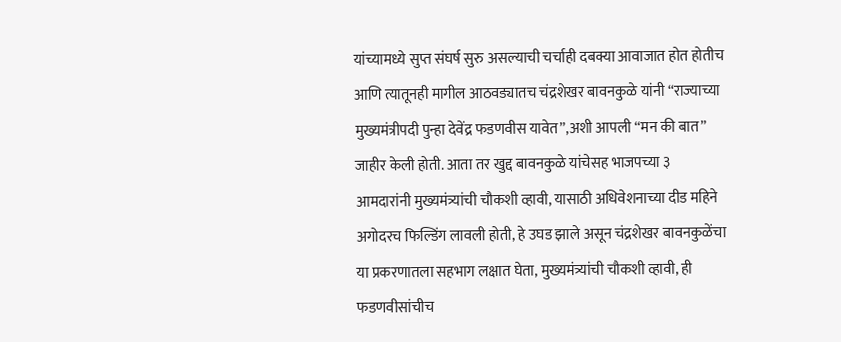यांच्यामध्ये सुप्त संघर्ष सुरु असल्याची चर्चाही दबक्या आवाजात होत होतीच आणि त्यातूनही मागील आठवड्यातच चंद्रशेखर बावनकुळे यांनी “राज्याच्या मुख्यमंत्रीपदी पुन्हा देवेंद्र फडणवीस यावेत”,अशी आपली “मन की बात” जाहीर केली होती. आता तर खुद्द बावनकुळे यांचेसह भाजपच्या ३ आमदारांनी मुख्यमंत्र्यांची चौकशी व्हावी, यासाठी अधिवेशनाच्या दीड महिने अगोदरच फिल्डिंग लावली होती, हे उघड झाले असून चंद्रशेखर बावनकुळेंचा या प्रकरणातला सहभाग लक्षात घेता, मुख्यमंत्र्यांची चौकशी व्हावी, ही फडणवीसांचीच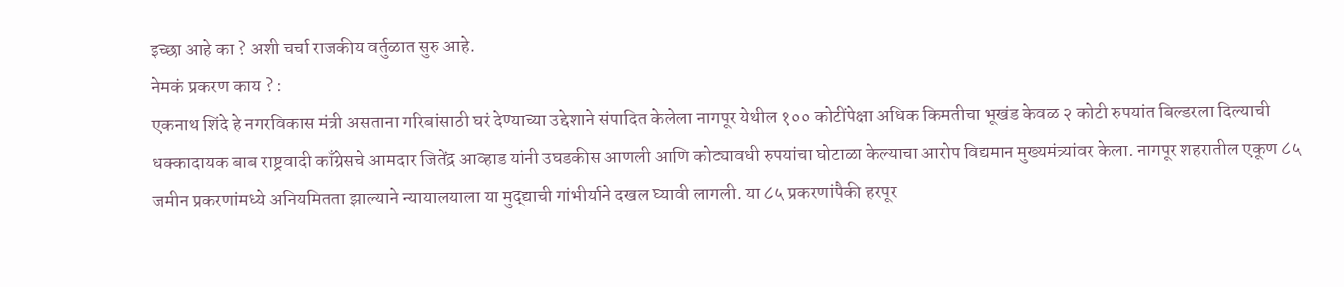इच्छा आहे का ? अशी चर्चा राजकीय वर्तुळात सुरु आहे.
नेमकं प्रकरण काय ? :
एकनाथ शिंदे हे नगरविकास मंत्री असताना गरिबांसाठी घरं देण्याच्या उद्देशाने संपादित केलेला नागपूर येथील १०० कोटींपेक्षा अधिक किमतीचा भूखंड केवळ २ कोटी रुपयांत बिल्डरला दिल्याची धक्कादायक बाब राष्ट्रवादी काँग्रेसचे आमदार जितेंद्र आव्हाड यांनी उघडकीस आणली आणि कोट्यावधी रुपयांचा घोटाळा केल्याचा आरोप विद्यमान मुख्यमंत्र्यांवर केला. नागपूर शहरातील एकूण ८५ जमीन प्रकरणांमध्ये अनियमितता झाल्याने न्यायालयाला या मुद्द्याची गांभीर्याने दखल घ्यावी लागली. या ८५ प्रकरणांपैकी हरपूर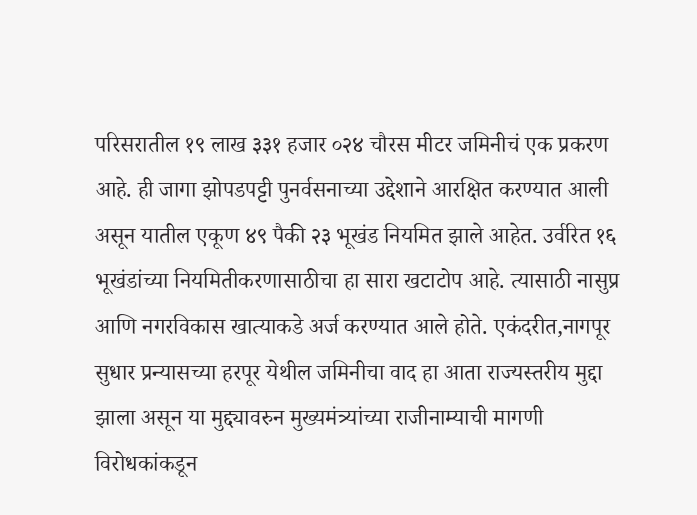परिसरातील १९ लाख ३३१ हजार ०२४ चौरस मीटर जमिनीचं एक प्रकरण आहे. ही जागा झोपडपट्टी पुनर्वसनाच्या उद्देशाने आरक्षित करण्यात आली असून यातील एकूण ४९ पैकी २३ भूखंड नियमित झाले आहेत. उर्वरित १६ भूखंडांच्या नियमितीकरणासाठीचा हा सारा खटाटोप आहे. त्यासाठी नासुप्र आणि नगरविकास खात्याकडे अर्ज करण्यात आले होते. एकंदरीत,नागपूर सुधार प्रन्यासच्या हरपूर येथील जमिनीचा वाद हा आता राज्यस्तरीय मुद्दा झाला असून या मुद्द्यावरुन मुख्यमंत्र्यांच्या राजीनाम्याची मागणी विरोधकांकडून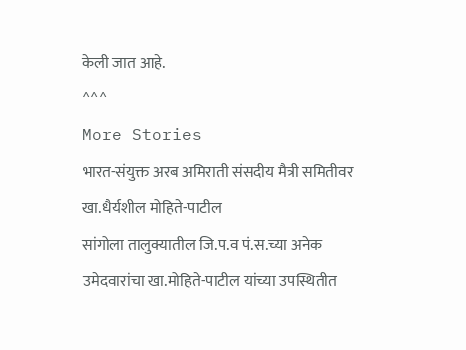केली जात आहे.
^^^
More Stories
भारत-संयुक्त अरब अमिराती संसदीय मैत्री समितीवर खा.धैर्यशील मोहिते-पाटील
सांगोला तालुक्यातील जि.प.व पं.स.च्या अनेक उमेदवारांचा खा.मोहिते-पाटील यांच्या उपस्थितीत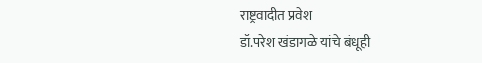राष्ट्रवादीत प्रवेश
डॉ.परेश खंडागळे यांचे बंधूही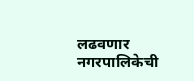लढवणार नगरपालिकेची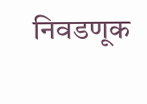निवडणूक